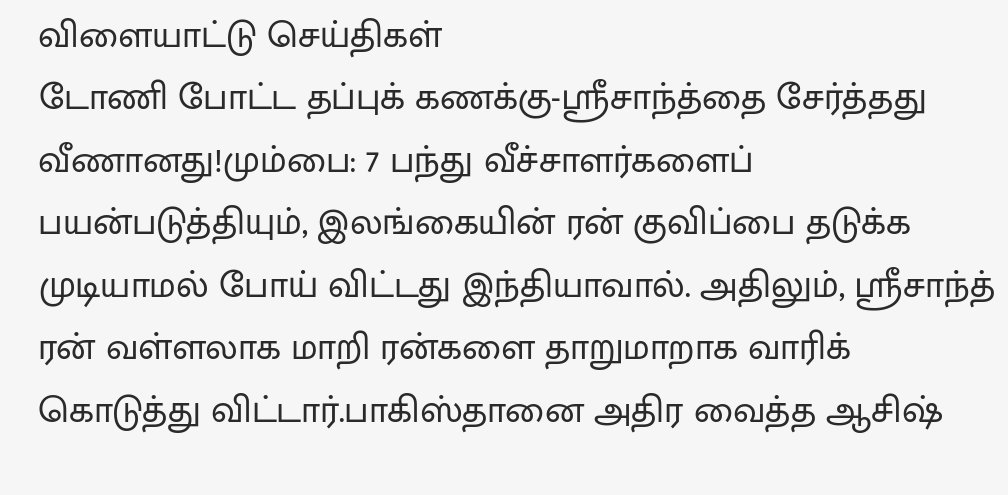விளையாட்டு செய்திகள்
டோணி போட்ட தப்புக் கணக்கு-ஸ்ரீசாந்த்தை சேர்த்தது வீணானது!மும்பை: 7 பந்து வீச்சாளர்களைப் பயன்படுத்தியும், இலங்கையின் ரன் குவிப்பை தடுக்க முடியாமல் போய் விட்டது இந்தியாவால். அதிலும், ஸ்ரீசாந்த் ரன் வள்ளலாக மாறி ரன்களை தாறுமாறாக வாரிக் கொடுத்து விட்டார்.பாகிஸ்தானை அதிர வைத்த ஆசிஷ்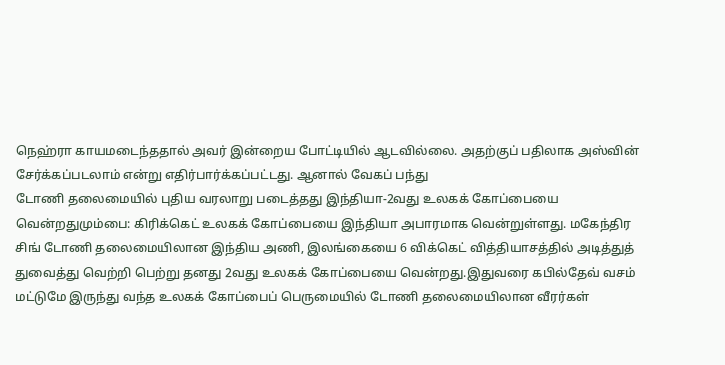நெஹ்ரா காயமடைந்ததால் அவர் இன்றைய போட்டியில் ஆடவில்லை. அதற்குப் பதிலாக அஸ்வின் சேர்க்கப்படலாம் என்று எதிர்பார்க்கப்பட்டது. ஆனால் வேகப் பந்து
டோணி தலைமையில் புதிய வரலாறு படைத்தது இந்தியா-2வது உலகக் கோப்பையை வென்றதுமும்பை: கிரிக்கெட் உலகக் கோப்பையை இந்தியா அபாரமாக வென்றுள்ளது. மகேந்திர சிங் டோணி தலைமையிலான இந்திய அணி, இலங்கையை 6 விக்கெட் வித்தியாசத்தில் அடித்துத் துவைத்து வெற்றி பெற்று தனது 2வது உலகக் கோப்பையை வென்றது.இதுவரை கபில்தேவ் வசம் மட்டுமே இருந்து வந்த உலகக் கோப்பைப் பெருமையில் டோணி தலைமையிலான வீரர்கள்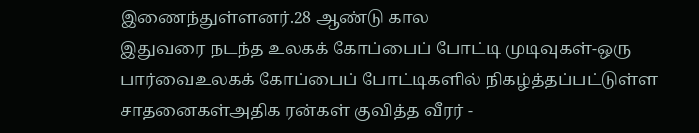இணைந்துள்ளனர்.28 ஆண்டு கால
இதுவரை நடந்த உலகக் கோப்பைப் போட்டி முடிவுகள்-ஒரு பார்வைஉலகக் கோப்பைப் போட்டிகளில் நிகழ்த்தப்பட்டுள்ள சாதனைகள்அதிக ரன்கள் குவித்த வீரர் -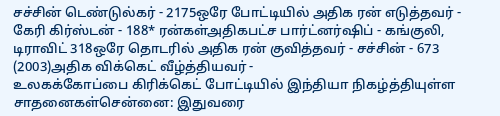சச்சின் டெண்டுல்கர் - 2175ஒரே போட்டியில் அதிக ரன் எடுத்தவர் - கேரி கிர்ஸ்டன் - 188* ரன்கள்அதிகபட்ச பார்ட்னர்ஷிப் - கங்குலி, டிராவிட் 318ஒரே தொடரில் அதிக ரன் குவித்தவர் - சச்சின் - 673 (2003)அதிக விக்கெட் வீழ்த்தியவர் -
உலகக்கோப்பை கிரிக்கெட் போட்டியில் இந்தியா நிகழ்த்தியுள்ள சாதனைகள்சென்னை: இதுவரை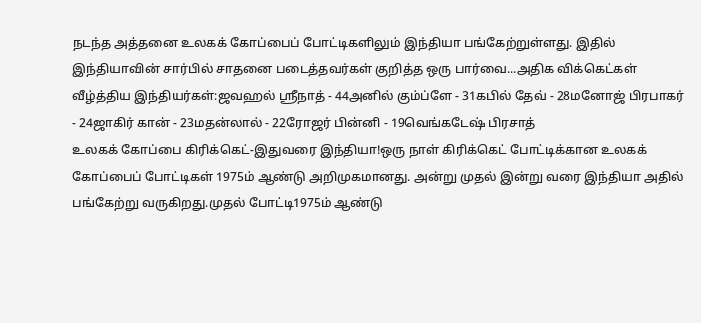நடந்த அத்தனை உலகக் கோப்பைப் போட்டிகளிலும் இந்தியா பங்கேற்றுள்ளது. இதில் இந்தியாவின் சார்பில் சாதனை படைத்தவர்கள் குறித்த ஒரு பார்வை...அதிக விக்கெட்கள் வீழ்த்திய இந்தியர்கள்:ஜவஹல் ஸ்ரீநாத் - 44அனில் கும்ப்ளே - 31கபில் தேவ் - 28மனோஜ் பிரபாகர் - 24ஜாகிர் கான் - 23மதன்லால் - 22ரோஜர் பின்னி - 19வெங்கடேஷ் பிரசாத்
உலகக் கோப்பை கிரிக்கெட்-இதுவரை இந்தியா!ஒரு நாள் கிரிக்கெட் போட்டிக்கான உலகக் கோப்பைப் போட்டிகள் 1975ம் ஆண்டு அறிமுகமானது. அன்று முதல் இன்று வரை இந்தியா அதில் பங்கேற்று வருகிறது.முதல் போட்டி1975ம் ஆண்டு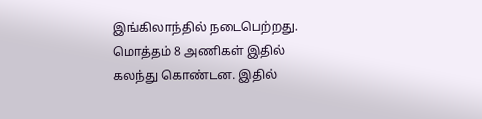இங்கிலாந்தில் நடைபெற்றது. மொத்தம் 8 அணிகள் இதில் கலந்து கொண்டன. இதில்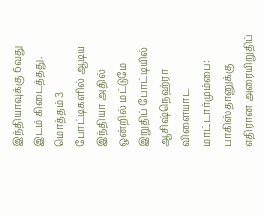இந்தியாவுக்கு 6வது இடம் கிடைத்தது. மொத்தம் 3 போட்டிகளில் ஆடிய இந்தியா அதில் ஒன்றில் மட்டுமே
இறுதிப் போட்டியில் ஆசிஷ்நெஹ்ரா விளையாட மாட்டார்மும்பை: பாகிஸ்தானுக்கு எதிரான அரையிறுதிப்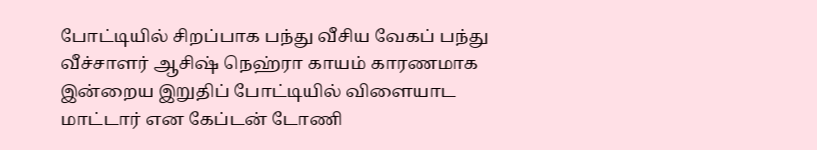போட்டியில் சிறப்பாக பந்து வீசிய வேகப் பந்து வீச்சாளர் ஆசிஷ் நெஹ்ரா காயம் காரணமாக இன்றைய இறுதிப் போட்டியில் விளையாட மாட்டார் என கேப்டன் டோணி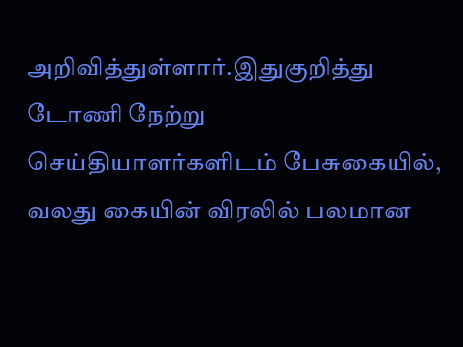அறிவித்துள்ளார்.இதுகுறித்து டோணி நேற்று செய்தியாளர்களிடம் பேசுகையில், வலது கையின் விரலில் பலமான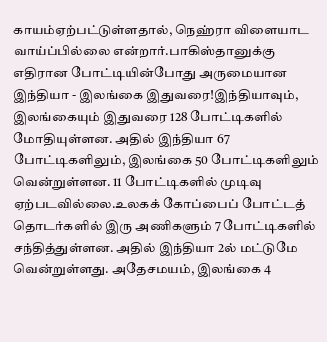காயம்ஏற்பட்டுள்ளதால், நெஹ்ரா விளையாட வாய்ப்பில்லை என்றார்.பாகிஸ்தானுக்கு எதிரான போட்டியின்போது அருமையான
இந்தியா - இலங்கை இதுவரை!இந்தியாவும், இலங்கையும் இதுவரை 128 போட்டிகளில் மோதியுள்ளன. அதில் இந்தியா 67 போட்டிகளிலும், இலங்கை 50 போட்டிகளிலும் வென்றுள்ளன. 11 போட்டிகளில் முடிவு ஏற்படவில்லை.உலகக் கோப்பைப் போட்டத் தொடர்களில் இரு அணிகளும் 7 போட்டிகளில் சந்தித்துள்ளன. அதில் இந்தியா 2ல் மட்டுமே வென்றுள்ளது. அதேசமயம், இலங்கை 4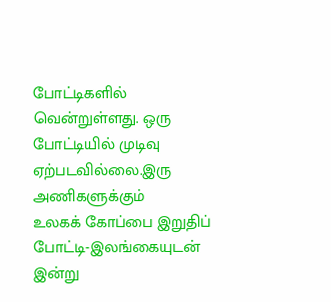போட்டிகளில் வென்றுள்ளது. ஒரு போட்டியில் முடிவு ஏற்படவில்லை.இரு அணிகளுக்கும்
உலகக் கோப்பை இறுதிப் போட்டி-இலங்கையுடன் இன்று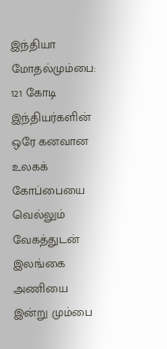இந்தியா மோதல்மும்பை: 121 கோடி இந்தியர்களின் ஒரே கனவான உலகக் கோப்பையை வெல்லும் வேகத்துடன் இலங்கை அணியை இன்று மும்பை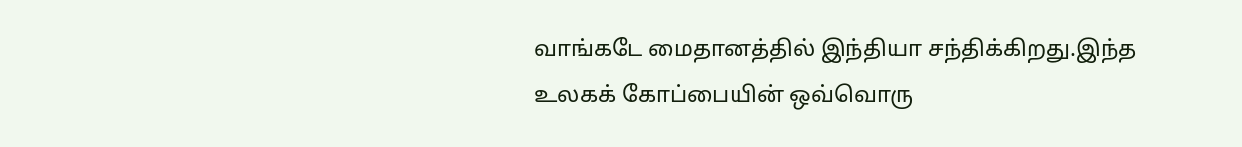வாங்கடே மைதானத்தில் இந்தியா சந்திக்கிறது.இந்த உலகக் கோப்பையின் ஒவ்வொரு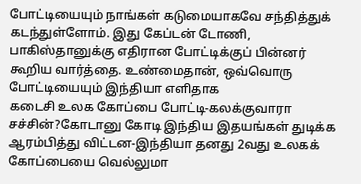போட்டியையும் நாங்கள் கடுமையாகவே சந்தித்துக் கடந்துள்ளோம். இது கேப்டன் டோணி, பாகிஸ்தானுக்கு எதிரான போட்டிக்குப் பின்னர் கூறிய வார்த்தை. உண்மைதான், ஒவ்வொரு போட்டியையும் இந்தியா எளிதாக
கடைசி உலக கோப்பை போட்டி-கலக்குவாரா சச்சின்?கோடானு கோடி இந்திய இதயங்கள் துடிக்க ஆரம்பித்து விட்டன-இந்தியா தனது 2வது உலகக் கோப்பையை வெல்லுமா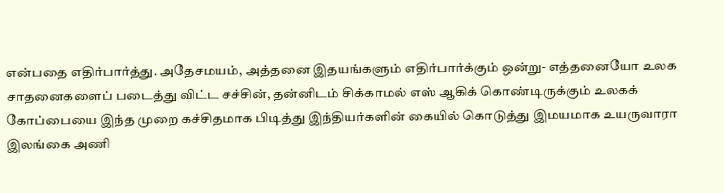என்பதை எதிர்பார்த்து. அதேசமயம், அத்தனை இதயங்களும் எதிர்பார்க்கும் ஒன்று- எத்தனையோ உலக சாதனைகளைப் படைத்து விட்ட சச்சின், தன்னிடம் சிக்காமல் எஸ் ஆகிக் கொண்டிருக்கும் உலகக் கோப்பையை இந்த முறை கச்சிதமாக பிடித்து இந்தியர்களின் கையில் கொடுத்து இமயமாக உயருவாரா
இலங்கை அணி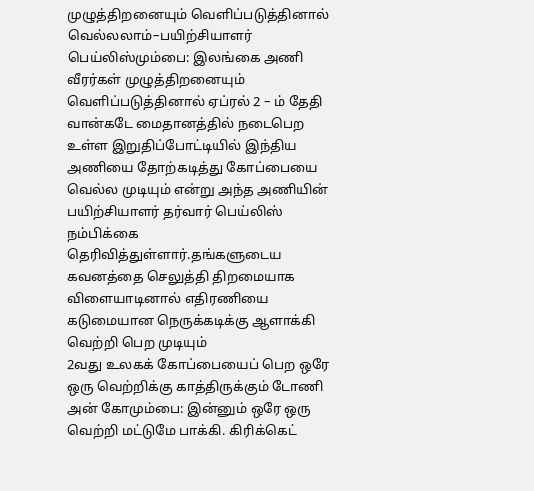முழுத்திறனையும் வெளிப்படுத்தினால் வெல்லலாம்–பயிற்சியாளர் பெய்லிஸ்மும்பை: இலங்கை அணி வீரர்கள் முழுத்திறனையும் வெளிப்படுத்தினால் ஏப்ரல் 2 – ம் தேதி வான்கடே மைதானத்தில் நடைபெற உள்ள இறுதிப்போட்டியில் இந்திய அணியை தோற்கடித்து கோப்பையை வெல்ல முடியும் என்று அந்த அணியின் பயிற்சியாளர் தர்வார் பெய்லிஸ் நம்பிக்கை தெரிவித்துள்ளார்.தங்களுடைய கவனத்தை செலுத்தி திறமையாக விளையாடினால் எதிரணியை கடுமையான நெருக்கடிக்கு ஆளாக்கி வெற்றி பெற முடியும்
2வது உலகக் கோப்பையைப் பெற ஒரே ஒரு வெற்றிக்கு காத்திருக்கும் டோணி அன் கோமும்பை: இன்னும் ஒரே ஒரு வெற்றி மட்டுமே பாக்கி. கிரிக்கெட்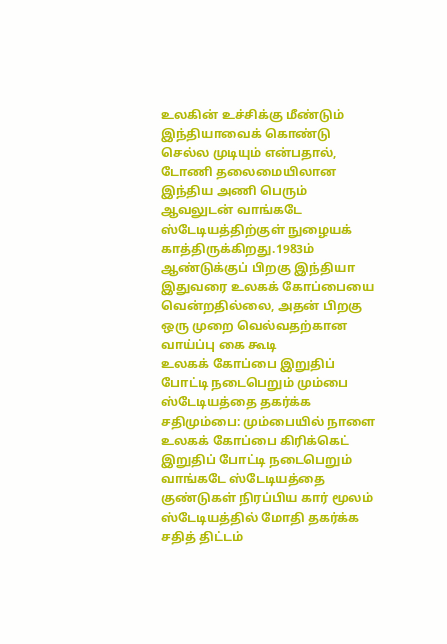உலகின் உச்சிக்கு மீண்டும் இந்தியாவைக் கொண்டு செல்ல முடியும் என்பதால், டோணி தலைமையிலான இந்திய அணி பெரும் ஆவலுடன் வாங்கடே ஸ்டேடியத்திற்குள் நுழையக் காத்திருக்கிறது.1983ம் ஆண்டுக்குப் பிறகு இந்தியா இதுவரை உலகக் கோப்பையை வென்றதில்லை, அதன் பிறகு ஒரு முறை வெல்வதற்கான வாய்ப்பு கை கூடி
உலகக் கோப்பை இறுதிப் போட்டி நடைபெறும் மும்பை ஸ்டேடியத்தை தகர்க்க சதிமும்பை: மும்பையில் நாளை உலகக் கோப்பை கிரிக்கெட் இறுதிப் போட்டி நடைபெறும் வாங்கடே ஸ்டேடியத்தை குண்டுகள் நிரப்பிய கார் மூலம் ஸ்டேடியத்தில் மோதி தகர்க்க சதித் திட்டம்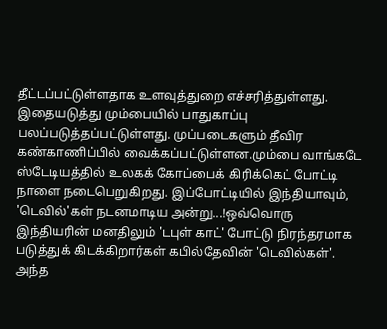தீட்டப்பட்டுள்ளதாக உளவுத்துறை எச்சரித்துள்ளது. இதையடுத்து மும்பையில் பாதுகாப்பு பலப்படுத்தப்பட்டுள்ளது. முப்படைகளும் தீவிர கண்காணிப்பில் வைக்கப்பட்டுள்ளன.மும்பை வாங்கடே ஸ்டேடியத்தில் உலகக் கோப்பைக் கிரிக்கெட் போட்டி நாளை நடைபெறுகிறது. இப்போட்டியில் இந்தியாவும்,
'டெவில்'கள் நடனமாடிய அன்று...!ஒவ்வொரு இந்தியரின் மனதிலும் 'டபுள் காட்' போட்டு நிரந்தரமாக படுத்துக் கிடக்கிறார்கள் கபில்தேவின் 'டெவில்கள்'. அந்த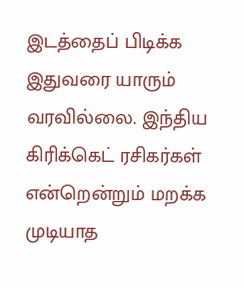இடத்தைப் பிடிக்க இதுவரை யாரும் வரவில்லை. இந்திய கிரிக்கெட் ரசிகர்கள் என்றென்றும் மறக்க முடியாத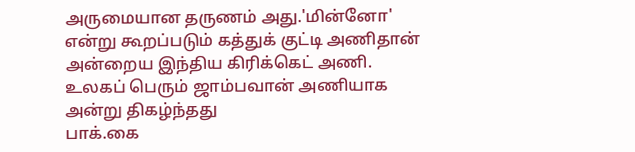அருமையான தருணம் அது.'மின்னோ' என்று கூறப்படும் கத்துக் குட்டி அணிதான் அன்றைய இந்திய கிரிக்கெட் அணி. உலகப் பெரும் ஜாம்பவான் அணியாக அன்று திகழ்ந்தது
பாக்.கை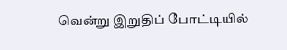வென்று இறுதிப் போட்டியில்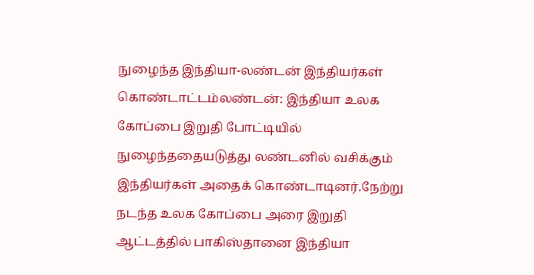நுழைந்த இந்தியா-லண்டன் இந்தியர்கள் கொண்டாட்டம்லண்டன்: இந்தியா உலக கோப்பை இறுதி போட்டியில் நுழைந்ததையடுத்து லண்டனில் வசிக்கும் இந்தியர்கள் அதைக் கொண்டாடினர்.நேற்று நடந்த உலக கோப்பை அரை இறுதி ஆட்டத்தில் பாகிஸ்தானை இந்தியா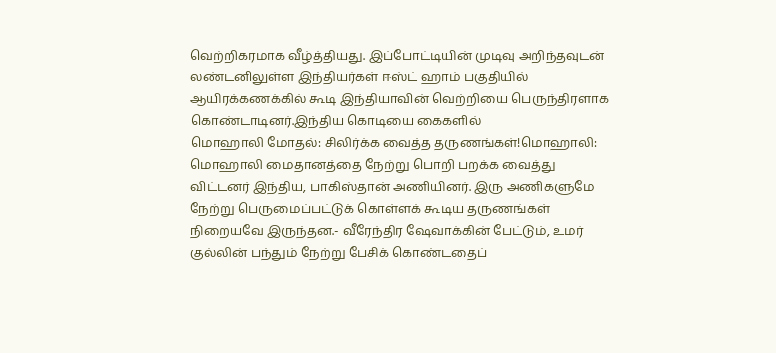வெற்றிகரமாக வீழ்த்தியது. இப்போட்டியின் முடிவு அறிந்தவுடன் லண்டனிலுள்ள இந்தியர்கள் ஈஸ்ட் ஹாம் பகுதியில் ஆயிரக்கணக்கில் கூடி இந்தியாவின் வெற்றியை பெருந்திரளாக கொண்டாடினர்.இந்திய கொடியை கைகளில்
மொஹாலி மோதல்: சிலிர்க்க வைத்த தருணங்கள்!மொஹாலி: மொஹாலி மைதானத்தை நேற்று பொறி பறக்க வைத்து விட்டனர் இந்திய, பாகிஸ்தான் அணியினர். இரு அணிகளுமே நேற்று பெருமைப்பட்டுக் கொள்ளக் கூடிய தருணங்கள் நிறையவே இருந்தன.- வீரேந்திர ஷேவாக்கின் பேட்டும், உமர் குல்லின் பந்தும் நேற்று பேசிக் கொண்டதைப்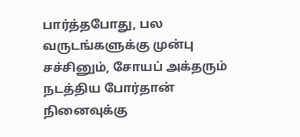பார்த்தபோது, பல வருடங்களுக்கு முன்பு சச்சினும், சோயப் அக்தரும் நடத்திய போர்தான் நினைவுக்கு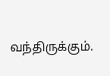வந்திருக்கும்.